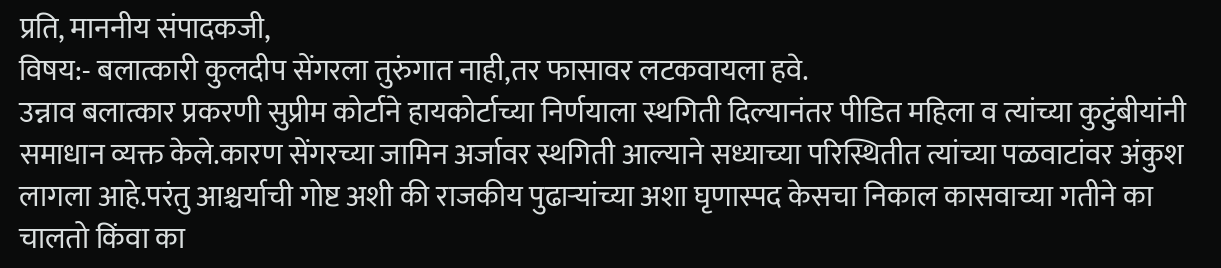प्रति, माननीय संपादकजी,
विषय:- बलात्कारी कुलदीप सेंगरला तुरुंगात नाही,तर फासावर लटकवायला हवे.
उन्नाव बलात्कार प्रकरणी सुप्रीम कोर्टाने हायकोर्टाच्या निर्णयाला स्थगिती दिल्यानंतर पीडित महिला व त्यांच्या कुटुंबीयांनी समाधान व्यक्त केले.कारण सेंगरच्या जामिन अर्जावर स्थगिती आल्याने सध्याच्या परिस्थितीत त्यांच्या पळवाटांवर अंकुश लागला आहे.परंतु आश्चर्याची गोष्ट अशी की राजकीय पुढाऱ्यांच्या अशा घृणास्पद केसचा निकाल कासवाच्या गतीने का चालतो किंवा का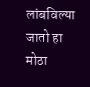लांबविल्या जातो हा मोठा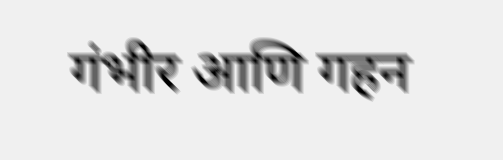गंभीर आणि गहन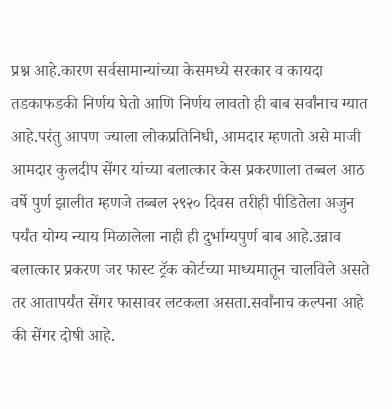प्रश्न आहे.कारण सर्वसामान्यांच्या केसमध्ये सरकार व कायदा तडकाफडकी निर्णय घेतो आणि निर्णय लावतो ही बाब सर्वांनाच ग्यात आहे.परंतु आपण ज्याला लोकप्रतिनिधी, आमदार म्हणतो असे माजी आमदार कुलदीप सेंगर यांच्या बलात्कार केस प्रकरणाला तब्बल आठ वर्षे पुर्ण झालीत म्हणजे तब्बल २९२० दिवस तरीही पीडितेला अजुन पर्यंत योग्य न्याय मिळालेला नाही ही दुर्भाग्यपुर्ण बाब आहे.उन्नाव बलात्कार प्रकरण जर फास्ट ट्रॅक कोर्टच्या माध्यमातून चालविले असते तर आतापर्यंत सेंगर फासावर लटकला असता.सर्वांनाच कल्पना आहे की सेंगर दोषी आहे.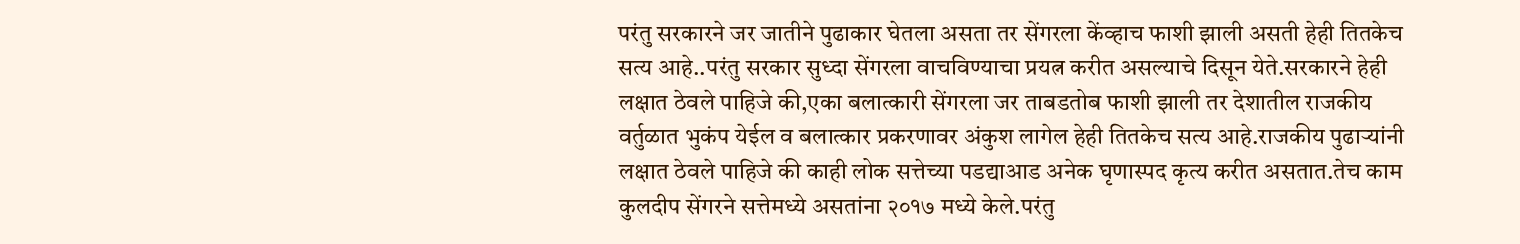परंतु सरकारने जर जातीने पुढाकार घेतला असता तर सेंगरला केंव्हाच फाशी झाली असती हेही तितकेच सत्य आहे..परंतु सरकार सुध्दा सेंगरला वाचविण्याचा प्रयत्न करीत असल्याचे दिसून येते.सरकारने हेही लक्षात ठेवले पाहिजे की,एका बलात्कारी सेंगरला जर ताबडतोब फाशी झाली तर देशातील राजकीय वर्तुळात भुकंप येईल व बलात्कार प्रकरणावर अंकुश लागेल हेही तितकेच सत्य आहे.राजकीय पुढाऱ्यांनी लक्षात ठेवले पाहिजे की काही लोक सत्तेच्या पडद्याआड अनेक घृणास्पद कृत्य करीत असतात.तेच काम कुलदीप सेंगरने सत्तेमध्ये असतांना २०१७ मध्ये केले.परंतु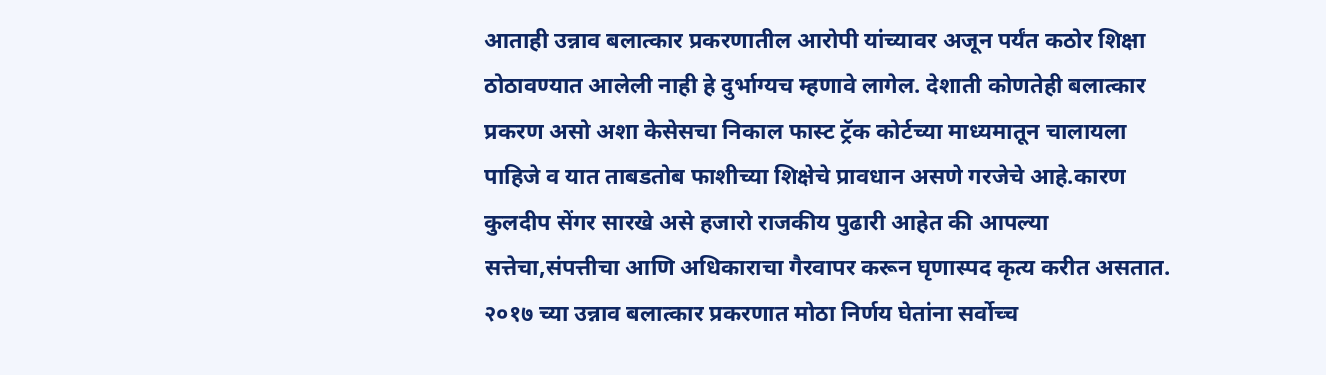आताही उन्नाव बलात्कार प्रकरणातील आरोपी यांच्यावर अजून पर्यंत कठोर शिक्षा ठोठावण्यात आलेली नाही हे दुर्भाग्यच म्हणावे लागेल. देशाती कोणतेही बलात्कार प्रकरण असो अशा केसेसचा निकाल फास्ट ट्रॅक कोर्टच्या माध्यमातून चालायला पाहिजे व यात ताबडतोब फाशीच्या शिक्षेचे प्रावधान असणे गरजेचे आहे.कारण कुलदीप सेंगर सारखे असे हजारो राजकीय पुढारी आहेत की आपल्या सत्तेचा,संपत्तीचा आणि अधिकाराचा गैरवापर करून घृणास्पद कृत्य करीत असतात. २०१७ च्या उन्नाव बलात्कार प्रकरणात मोठा निर्णय घेतांना सर्वोच्च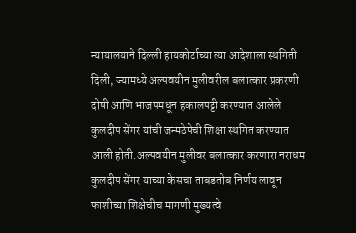न्यायालयाने दिल्ली हायकोर्टाच्या त्या आदेशाला स्थगिती दिली, ज्यामध्ये अल्पवयीन मुलीवरील बलात्कार प्रकरणी दोषी आणि भाजपमधून हकालपट्टी करण्यात आलेले कुलदीप सेंगर यांची जन्मठेपेची शिक्षा स्थगित करण्यात आली होती.अल्पवयीन मुलीवर बलात्कार करणारा नराधम कुलदीप सेंगर याच्या केसचा ताबडतोब निर्णय लावून फाशीच्या शिक्षेचीच मागणी मुख्यत्वे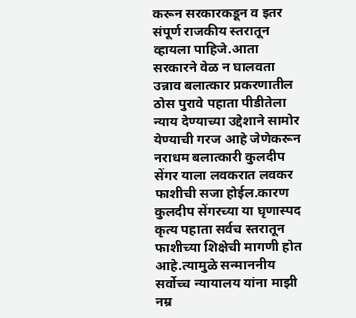करून सरकारकडून व इतर संपूर्ण राजकीय स्तरातून व्हायला पाहिजे.आता सरकारने वेळ न घालवता उन्नाव बलात्कार प्रकरणातील ठोस पुरावे पहाता पीडीतेला न्याय देण्याच्या उद्देशाने सामोर येण्याची गरज आहे जेणेकरून नराधम बलात्कारी कुलदीप सेंगर याला लवकरात लवकर फाशीची सजा होईल.कारण कुलदीप सेंगरच्या या घृणास्पद कृत्य पहाता सर्वच स्तरातून फाशीच्या शिक्षेची मागणी होत आहे.त्यामुळे सन्माननीय सर्वोच्च न्यायालय यांना माझी नम्र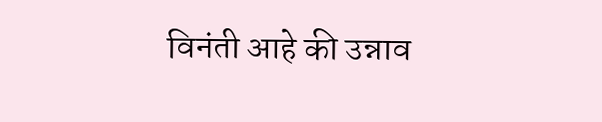विनंती आहे की उन्नाव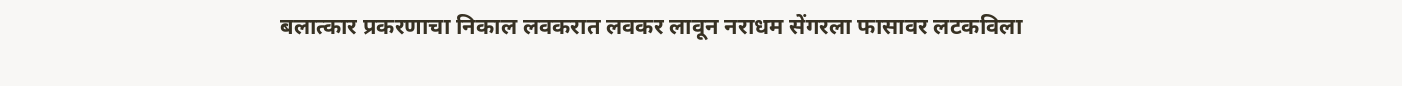बलात्कार प्रकरणाचा निकाल लवकरात लवकर लावून नराधम सेंगरला फासावर लटकविला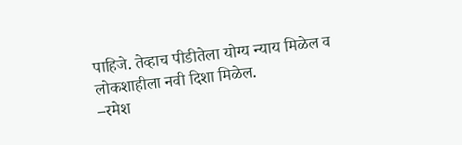पाहिजे. तेव्हाच पीडीतेला योग्य न्याय मिळेल व लोकशाहीला नवी दिशा मिळेल.
–रमेश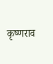कृष्णराव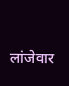लांजेवार